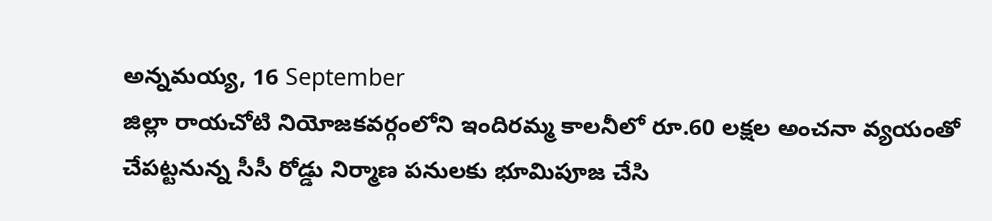అన్నమయ్య, 16 September
జిల్లా రాయచోటి నియోజకవర్గంలోని ఇందిరమ్మ కాలనీలో రూ.60 లక్షల అంచనా వ్యయంతో చేపట్టనున్న సీసీ రోడ్డు నిర్మాణ పనులకు భూమిపూజ చేసి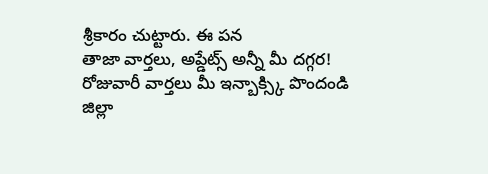శ్రీకారం చుట్టారు. ఈ పన
తాజా వార్తలు, అప్డేట్స్ అన్నీ మీ దగ్గర!
రోజువారీ వార్తలు మీ ఇన్బాక్స్కి పొందండి
జిల్లా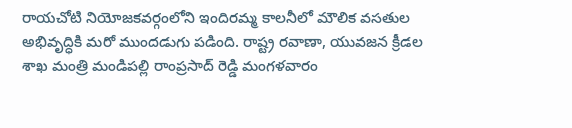రాయచోటి నియోజకవర్గంలోని ఇందిరమ్మ కాలనీలో మౌలిక వసతుల అభివృద్ధికి మరో ముందడుగు పడింది. రాష్ట్ర రవాణా, యువజన క్రీడల శాఖ మంత్రి మండిపల్లి రాంప్రసాద్ రెడ్డి మంగళవారం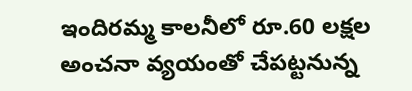ఇందిరమ్మ కాలనీలో రూ.60 లక్షల అంచనా వ్యయంతో చేపట్టనున్న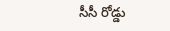సీసీ రోడ్డు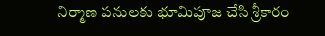నిర్మాణ పనులకు భూమిపూజ చేసి శ్రీకారం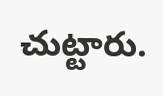చుట్టారు.